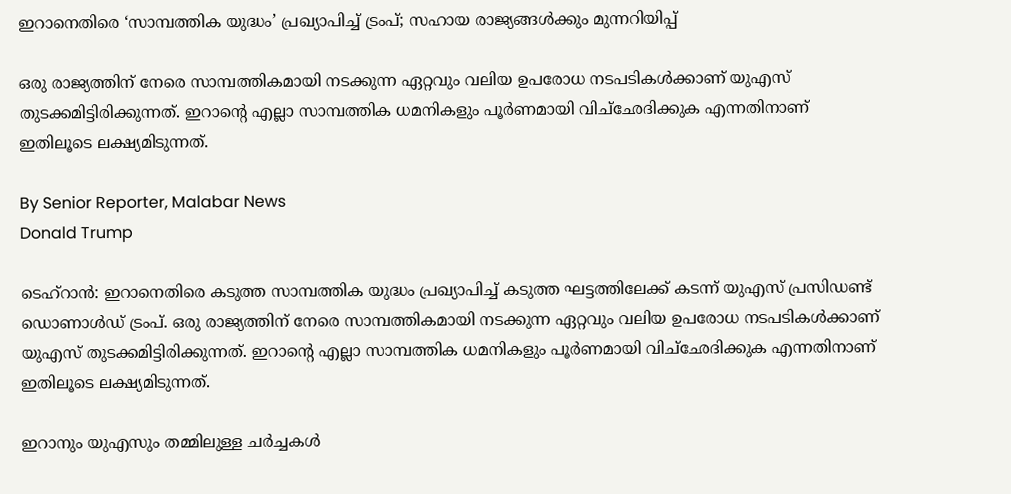ഇറാനെതിരെ ‘സാമ്പത്തിക യുദ്ധം’ പ്രഖ്യാപിച്ച് ട്രംപ്; സഹായ രാജ്യങ്ങൾക്കും മുന്നറിയിപ്പ്

ഒരു രാജ്യത്തിന് നേരെ സാമ്പത്തികമായി നടക്കുന്ന ഏറ്റവും വലിയ ഉപരോധ നടപടികൾക്കാണ് യുഎസ് തുടക്കമിട്ടിരിക്കുന്നത്. ഇറാന്റെ എല്ലാ സാമ്പത്തിക ധമനികളും പൂർണമായി വിച്‌ഛേദിക്കുക എന്നതിനാണ് ഇതിലൂടെ ലക്ഷ്യമിടുന്നത്.

By Senior Reporter, Malabar News
Donald Trump

ടെഹ്‌റാൻ: ഇറാനെതിരെ കടുത്ത സാമ്പത്തിക യുദ്ധം പ്രഖ്യാപിച്ച് കടുത്ത ഘട്ടത്തിലേക്ക് കടന്ന് യുഎസ് പ്രസിഡണ്ട് ഡൊണാൾഡ് ട്രംപ്. ഒരു രാജ്യത്തിന് നേരെ സാമ്പത്തികമായി നടക്കുന്ന ഏറ്റവും വലിയ ഉപരോധ നടപടികൾക്കാണ് യുഎസ് തുടക്കമിട്ടിരിക്കുന്നത്. ഇറാന്റെ എല്ലാ സാമ്പത്തിക ധമനികളും പൂർണമായി വിച്‌ഛേദിക്കുക എന്നതിനാണ് ഇതിലൂടെ ലക്ഷ്യമിടുന്നത്.

ഇറാനും യുഎസും തമ്മിലുള്ള ചർച്ചകൾ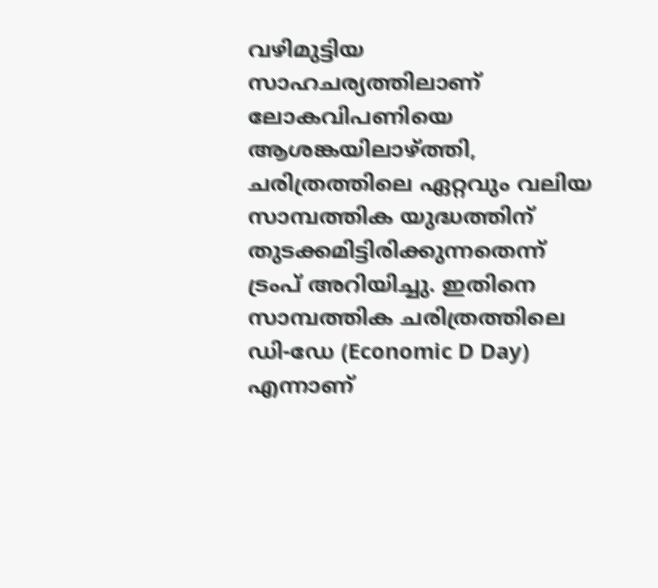വഴിമുട്ടിയ സാഹചര്യത്തിലാണ് ലോകവിപണിയെ ആശങ്കയിലാഴ്‌ത്തി, ചരിത്രത്തിലെ ഏറ്റവും വലിയ സാമ്പത്തിക യുദ്ധത്തിന് തുടക്കമിട്ടിരിക്കുന്നതെന്ന് ട്രംപ് അറിയിച്ചു. ഇതിനെ സാമ്പത്തിക ചരിത്രത്തിലെ ഡി-ഡേ (Economic D Day) എന്നാണ്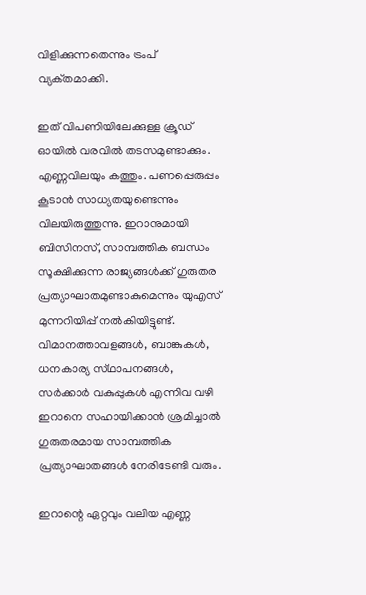വിളിക്കുന്നതെന്നും ട്രംപ് വ്യക്‌തമാക്കി.

ഇത് വിപണിയിലേക്കുള്ള ക്രൂഡ് ഓയിൽ വരവിൽ തടസമുണ്ടാക്കും. എണ്ണവിലയും കത്തും. പണപ്പെരുപ്പം കൂടാൻ സാധ്യതയുണ്ടെന്നും വിലയിരുത്തുന്നു. ഇറാനുമായി ബിസിനസ്, സാമ്പത്തിക ബന്ധം സൂക്ഷിക്കുന്ന രാജ്യങ്ങൾക്ക് ഗുരുതര പ്രത്യാഘാതമുണ്ടാകുമെന്നും യുഎസ് മുന്നറിയിപ്പ് നൽകിയിട്ടുണ്ട്. വിമാനത്താവളങ്ങൾ, ബാങ്കുകൾ, ധനകാര്യ സ്‌ഥാപനങ്ങൾ, സർക്കാർ വകുപ്പുകൾ എന്നിവ വഴി ഇറാനെ സഹായിക്കാൻ ശ്രമിച്ചാൽ ഗുരുതരമായ സാമ്പത്തിക പ്രത്യാഘാതങ്ങൾ നേരിടേണ്ടി വരും.

ഇറാന്റെ ഏറ്റവും വലിയ എണ്ണ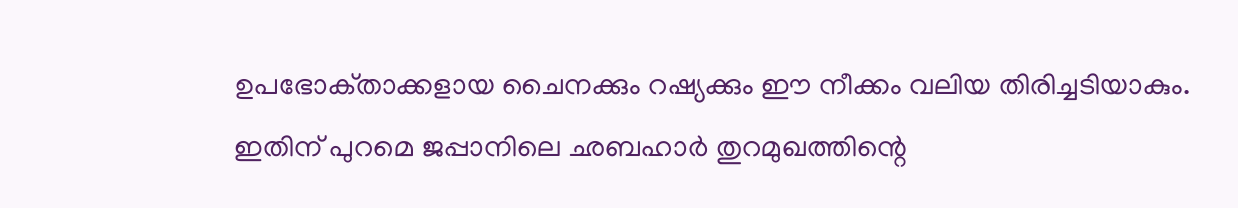ഉപഭോക്‌താക്കളായ ചൈനക്കും റഷ്യക്കും ഈ നീക്കം വലിയ തിരിച്ചടിയാകും. ഇതിന് പുറമെ ജപ്പാനിലെ ഛബഹാർ തുറമുഖത്തിന്റെ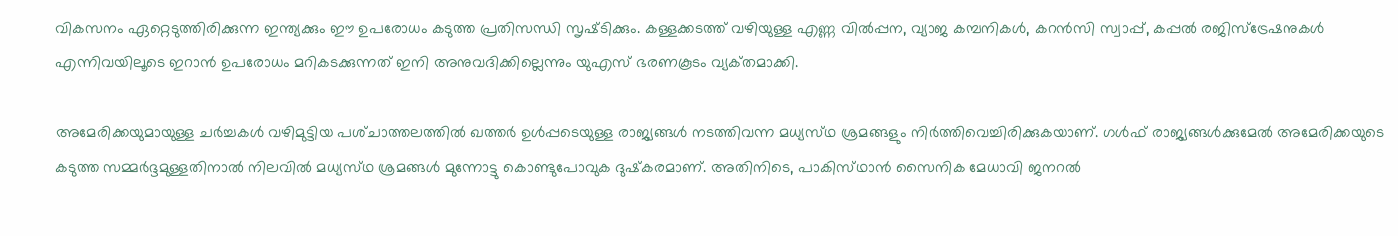വികസനം ഏറ്റെടുത്തിരിക്കുന്ന ഇന്ത്യക്കും ഈ ഉപരോധം കടുത്ത പ്രതിസന്ധി സൃഷ്‌ടിക്കും. കള്ളക്കടത്ത് വഴിയുള്ള എണ്ണ വിൽപ്പന, വ്യാജ കമ്പനികൾ, കറൻസി സ്വാപ്പ്, കപ്പൽ രജിസ്‌ട്രേഷനുകൾ എന്നിവയിലൂടെ ഇറാൻ ഉപരോധം മറികടക്കുന്നത് ഇനി അനുവദിക്കില്ലെന്നും യുഎസ് ഭരണകൂടം വ്യക്‌തമാക്കി.

അമേരിക്കയുമായുള്ള ചർച്ചകൾ വഴിമുട്ടിയ പശ്‌ചാത്തലത്തിൽ ഖത്തർ ഉൾപ്പടെയുള്ള രാജ്യങ്ങൾ നടത്തിവന്ന മധ്യസ്‌ഥ ശ്രമങ്ങളും നിർത്തിവെച്ചിരിക്കുകയാണ്. ഗൾഫ് രാജ്യങ്ങൾക്കുമേൽ അമേരിക്കയുടെ കടുത്ത സമ്മർദ്ദമുള്ളതിനാൽ നിലവിൽ മധ്യസ്‌ഥ ശ്രമങ്ങൾ മുന്നോട്ടു കൊണ്ടുപോവുക ദുഷ്‌കരമാണ്. അതിനിടെ, പാകിസ്‌ഥാൻ സൈനിക മേധാവി ജനറൽ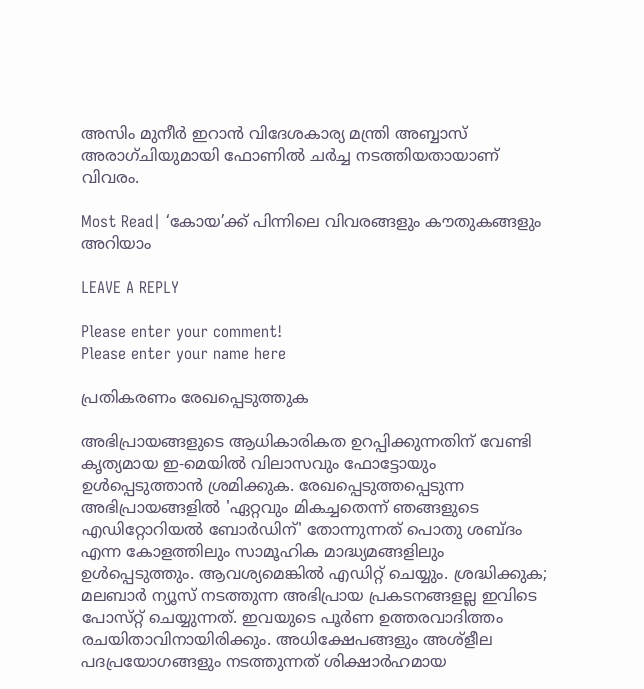അസിം മുനീർ ഇറാൻ വിദേശകാര്യ മന്ത്രി അബ്ബാസ് അരാഗ്‌ചിയുമായി ഫോണിൽ ചർച്ച നടത്തിയതായാണ് വിവരം.

Most Read| ‘കോയ’ക്ക് പിന്നിലെ വിവരങ്ങളും കൗതുകങ്ങളും അറിയാം

LEAVE A REPLY

Please enter your comment!
Please enter your name here

പ്രതികരണം രേഖപ്പെടുത്തുക

അഭിപ്രായങ്ങളുടെ ആധികാരികത ഉറപ്പിക്കുന്നതിന് വേണ്ടി കൃത്യമായ ഇ-മെയിൽ വിലാസവും ഫോട്ടോയും ഉൾപ്പെടുത്താൻ ശ്രമിക്കുക. രേഖപ്പെടുത്തപ്പെടുന്ന അഭിപ്രായങ്ങളിൽ 'ഏറ്റവും മികച്ചതെന്ന് ഞങ്ങളുടെ എഡിറ്റോറിയൽ ബോർഡിന്' തോന്നുന്നത് പൊതു ശബ്‌ദം എന്ന കോളത്തിലും സാമൂഹിക മാദ്ധ്യമങ്ങളിലും ഉൾപ്പെടുത്തും. ആവശ്യമെങ്കിൽ എഡിറ്റ് ചെയ്യും. ശ്രദ്ധിക്കുക; മലബാർ ന്യൂസ് നടത്തുന്ന അഭിപ്രായ പ്രകടനങ്ങളല്ല ഇവിടെ പോസ്‌റ്റ് ചെയ്യുന്നത്. ഇവയുടെ പൂർണ ഉത്തരവാദിത്തം രചയിതാവിനായിരിക്കും. അധിക്ഷേപങ്ങളും അശ്‌ളീല പദപ്രയോഗങ്ങളും നടത്തുന്നത് ശിക്ഷാർഹമായ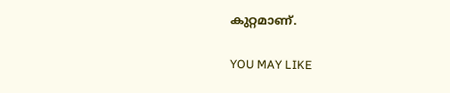കുറ്റമാണ്.

YOU MAY LIKE